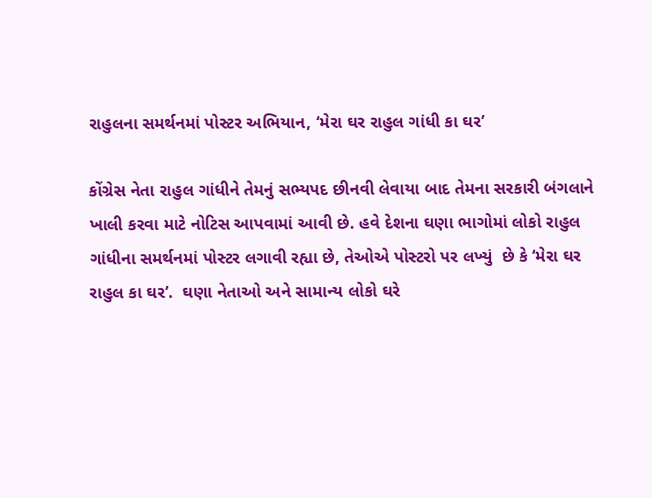રાહુલના સમર્થનમાં પોસ્ટર અભિયાન, ‘મેરા ઘર રાહુલ ગાંધી કા ઘર’

કોંગ્રેસ નેતા રાહુલ ગાંધીને તેમનું સભ્યપદ છીનવી લેવાયા બાદ તેમના સરકારી બંગલાને ખાલી કરવા માટે નોટિસ આપવામાં આવી છે. હવે દેશના ઘણા ભાગોમાં લોકો રાહુલ ગાંધીના સમર્થનમાં પોસ્ટર લગાવી રહ્યા છે, તેઓએ પોસ્ટરો પર લખ્યું  છે કે ‘મેરા ઘર રાહુલ કા ઘર’.  ઘણા નેતાઓ અને સામાન્ય લોકો ઘરે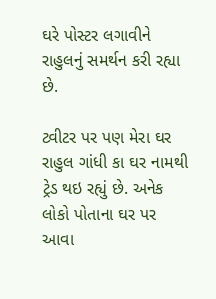ઘરે પોસ્ટર લગાવીને રાહુલનું સમર્થન કરી રહ્યા છે.

ટ્વીટર પર પણ મેરા ઘર રાહુલ ગાંધી કા ઘર નામથી ટ્રેડ થઇ રહ્યું છે. અનેક લોકો પોતાના ઘર પર આવા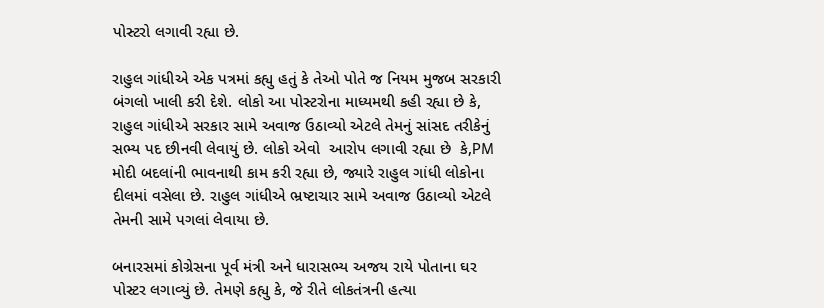પોસ્ટરો લગાવી રહ્યા છે.

રાહુલ ગાંધીએ એક પત્રમાં કહ્યુ હતું કે તેઓ પોતે જ નિયમ મુજબ સરકારી બંગલો ખાલી કરી દેશે. લોકો આ પોસ્ટરોના માધ્યમથી કહી રહ્યા છે કે, રાહુલ ગાંધીએ સરકાર સામે અવાજ ઉઠાવ્યો એટલે તેમનું સાંસદ તરીકેનું સભ્ય પદ છીનવી લેવાયું છે. લોકો એવો  આરોપ લગાવી રહ્યા છે  કે,PM મોદી બદલાંની ભાવનાથી કામ કરી રહ્યા છે, જ્યારે રાહુલ ગાંધી લોકોના દીલમાં વસેલા છે. રાહુલ ગાંધીએ ભ્રષ્ટાચાર સામે અવાજ ઉઠાવ્યો એટલે તેમની સામે પગલાં લેવાયા છે.

બનારસમાં કોગ્રેસના પૂર્વ મંત્રી અને ધારાસભ્ય અજય રાયે પોતાના ઘર પોસ્ટર લગાવ્યું છે. તેમણે કહ્યુ કે, જે રીતે લોકતંત્રની હત્યા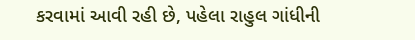કરવામાં આવી રહી છે, પહેલા રાહુલ ગાંધીની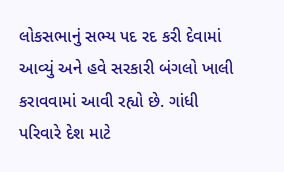લોકસભાનું સભ્ય પદ રદ કરી દેવામાં આવ્યું અને હવે સરકારી બંગલો ખાલી કરાવવામાં આવી રહ્યો છે. ગાંધી પરિવારે દેશ માટે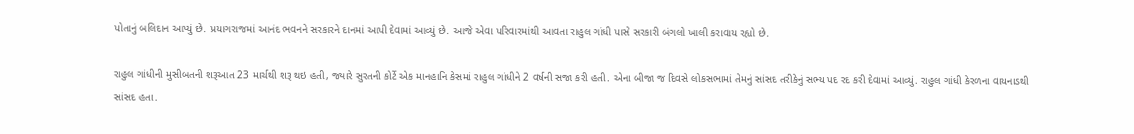પોતાનું બલિદાન આપ્યું છે. પ્રયાગરાજમાં આનંદ ભવનને સરકારને દાનમાં આપી દેવામાં આવ્યું છે. આજે એવા પરિવારમાંથી આવતા રાહુલ ગાંધી પાસે સરકારી બંગલો ખાલી કરાવાય રહ્યો છે.

રાહુલ ગાંધીની મુસીબતની શરૂઆત 23 માર્ચથી શરૂ થઇ હતી, જ્યારે સુરતની કોર્ટે એક માનહાનિ કેસમાં રાહુલ ગાંધીને 2 વર્ષની સજા કરી હતી. એના બીજા જ દિવસે લોકસભામાં તેમનું સાંસદ તરીકેનું સભ્ય પદ રદ કરી દેવામાં આવ્યું. રાહુલ ગાંધી કેરળના વાયનાડથી સાંસદ હતા.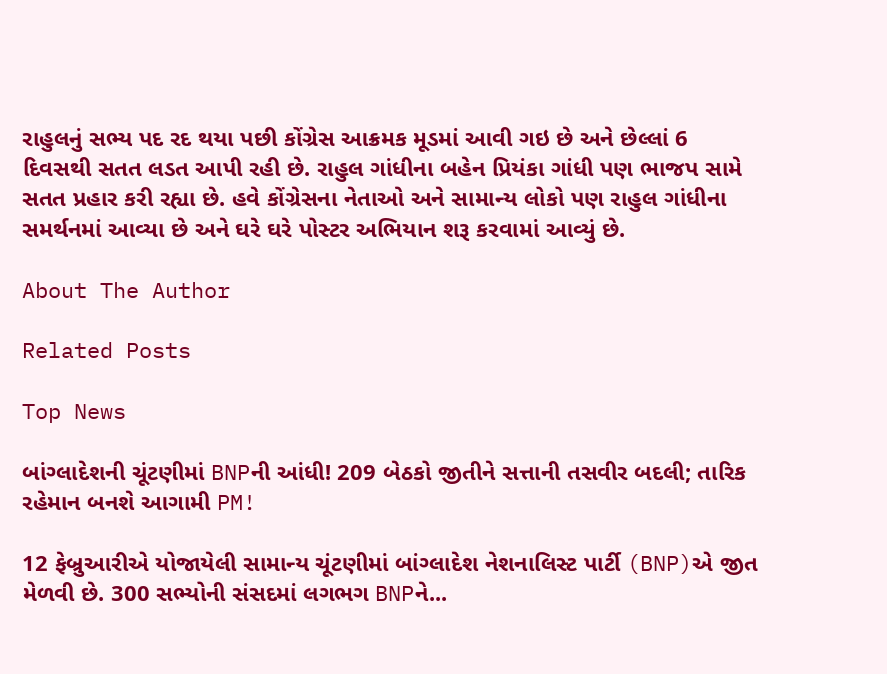રાહુલનું સભ્ય પદ રદ થયા પછી કોંગ્રેસ આક્રમક મૂડમાં આવી ગઇ છે અને છેલ્લાં 6 દિવસથી સતત લડત આપી રહી છે. રાહુલ ગાંધીના બહેન પ્રિયંકા ગાંધી પણ ભાજપ સામે સતત પ્રહાર કરી રહ્યા છે. હવે કોંગ્રેસના નેતાઓ અને સામાન્ય લોકો પણ રાહુલ ગાંધીના સમર્થનમાં આવ્યા છે અને ઘરે ઘરે પોસ્ટર અભિયાન શરૂ કરવામાં આવ્યું છે.

About The Author

Related Posts

Top News

બાંગ્લાદેશની ચૂંટણીમાં BNPની આંધી! 209 બેઠકો જીતીને સત્તાની તસવીર બદલી; તારિક રહેમાન બનશે આગામી PM!

12 ફેબ્રુઆરીએ યોજાયેલી સામાન્ય ચૂંટણીમાં બાંગ્લાદેશ નેશનાલિસ્ટ પાર્ટી (BNP)એ જીત મેળવી છે. 300 સભ્યોની સંસદમાં લગભગ BNPને...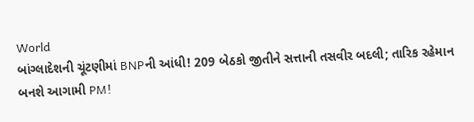World
બાંગ્લાદેશની ચૂંટણીમાં BNPની આંધી! 209 બેઠકો જીતીને સત્તાની તસવીર બદલી; તારિક રહેમાન બનશે આગામી PM!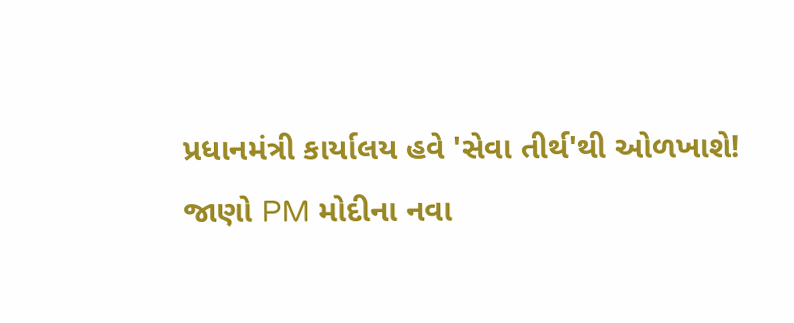પ્રધાનમંત્રી કાર્યાલય હવે 'સેવા તીર્થ'થી ઓળખાશે! જાણો PM મોદીના નવા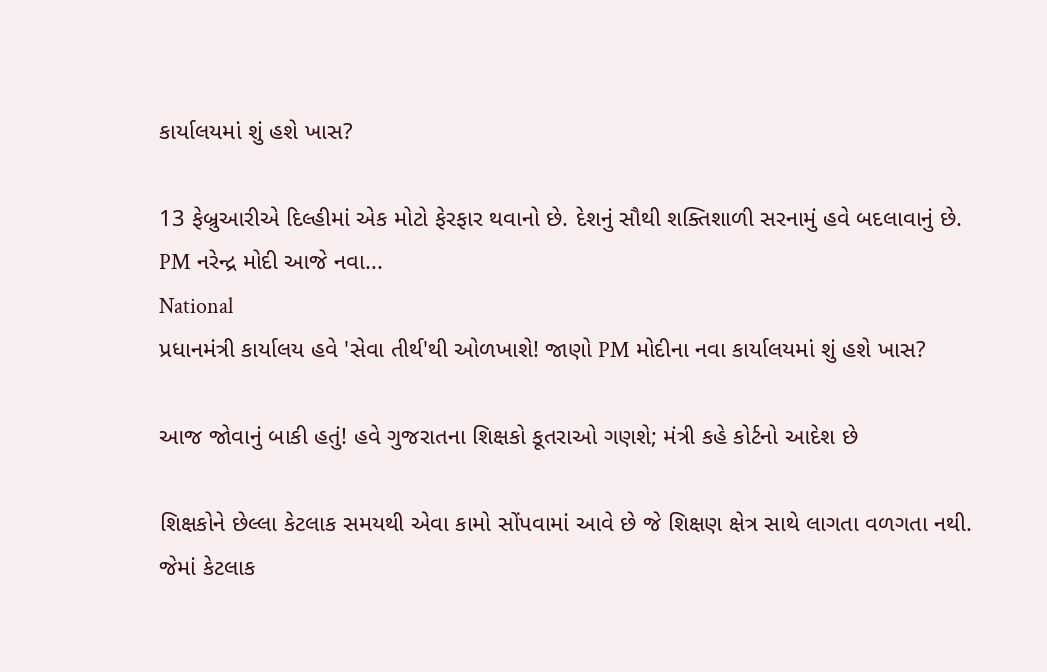કાર્યાલયમાં શું હશે ખાસ?

13 ફેબ્રુઆરીએ દિલ્હીમાં એક મોટો ફેરફાર થવાનો છે. દેશનું સૌથી શક્તિશાળી સરનામું હવે બદલાવાનું છે. PM નરેન્દ્ર મોદી આજે નવા...
National
પ્રધાનમંત્રી કાર્યાલય હવે 'સેવા તીર્થ'થી ઓળખાશે! જાણો PM મોદીના નવા કાર્યાલયમાં શું હશે ખાસ?

આજ જોવાનું બાકી હતું! હવે ગુજરાતના શિક્ષકો કૂતરાઓ ગણશે; મંત્રી કહે કોર્ટનો આદેશ છે

શિક્ષકોને છેલ્લા કેટલાક સમયથી એવા કામો સોંપવામાં આવે છે જે શિક્ષણ ક્ષેત્ર સાથે લાગતા વળગતા નથી. જેમાં કેટલાક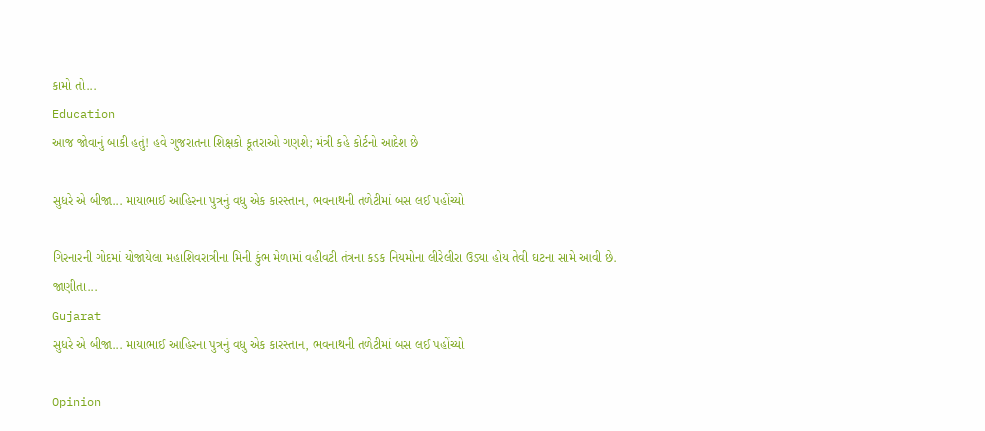કામો તો...
Education
આજ જોવાનું બાકી હતું! હવે ગુજરાતના શિક્ષકો કૂતરાઓ ગણશે; મંત્રી કહે કોર્ટનો આદેશ છે

સુધરે એ બીજા... માયાભાઈ આહિરના પુત્રનું વધુ એક કારસ્તાન, ભવનાથની તળેટીમાં બસ લઈ પહોંચ્યો

ગિરનારની ગોદમાં યોજાયેલા મહાશિવરાત્રીના મિની કુંભ મેળામાં વહીવટી તંત્રના કડક નિયમોના લીરેલીરા ઉડ્યા હોય તેવી ઘટના સામે આવી છે. જાણીતા...
Gujarat
સુધરે એ બીજા... માયાભાઈ આહિરના પુત્રનું વધુ એક કારસ્તાન, ભવનાથની તળેટીમાં બસ લઈ પહોંચ્યો

Opinion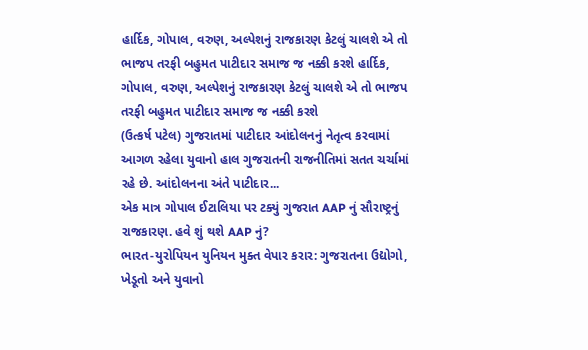હાર્દિક, ગોપાલ, વરુણ, અલ્પેશનું રાજકારણ કેટલું ચાલશે એ તો ભાજપ તરફી બહુમત પાટીદાર સમાજ જ નક્કી કરશે હાર્દિક, ગોપાલ, વરુણ, અલ્પેશનું રાજકારણ કેટલું ચાલશે એ તો ભાજપ તરફી બહુમત પાટીદાર સમાજ જ નક્કી કરશે
(ઉત્કર્ષ પટેલ) ગુજરાતમાં પાટીદાર આંદોલનનું નેતૃત્વ કરવામાં આગળ રહેલા યુવાનો હાલ ગુજરાતની રાજનીતિમાં સતત ચર્ચામાં રહે છે. આંદોલનના અંતે પાટીદાર...
એક માત્ર ગોપાલ ઈટાલિયા પર ટક્યું ગુજરાત AAP નું સૌરાષ્ટ્રનું રાજકારણ. હવે શું થશે AAP નું?
ભારત-યુરોપિયન યુનિયન મુક્ત વેપાર કરાર: ગુજરાતના ઉદ્યોગો, ખેડૂતો અને યુવાનો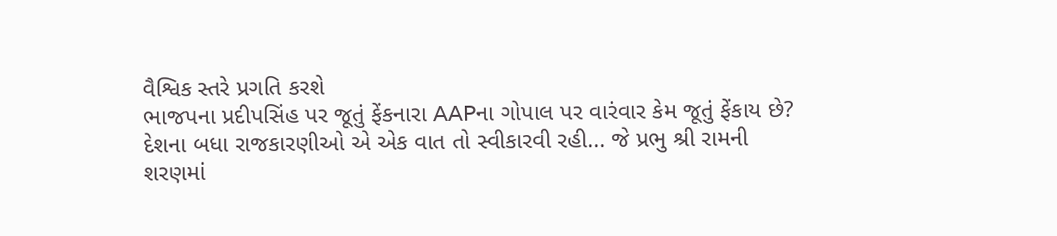વૈશ્વિક સ્તરે પ્રગતિ કરશે
ભાજપના પ્રદીપસિંહ પર જૂતું ફેંકનારા AAPના ગોપાલ પર વારંવાર કેમ જૂતું ફેંકાય છે?
દેશના બધા રાજકારણીઓ એ એક વાત તો સ્વીકારવી રહી... જે પ્રભુ શ્રી રામની શરણમાં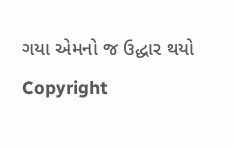ગયા એમનો જ ઉદ્ધાર થયો
Copyright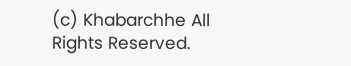(c) Khabarchhe All Rights Reserved.